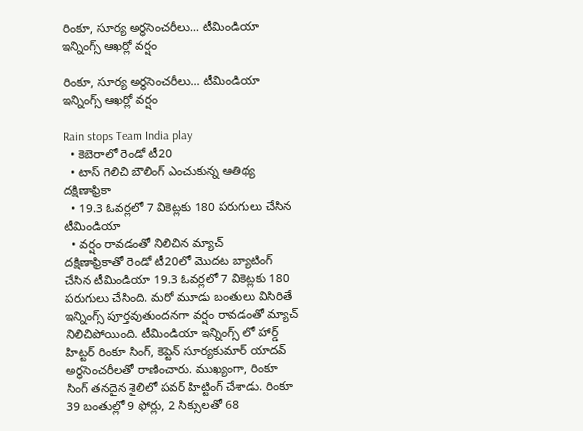రింకూ, సూర్య అర్ధసెంచరీలు... టీమిండియా ఇన్నింగ్స్ ఆఖర్లో వర్షం

రింకూ, సూర్య అర్ధసెంచరీలు... టీమిండియా ఇన్నింగ్స్ ఆఖర్లో వర్షం

Rain stops Team India play
  • కెబెరాలో రెండో టీ20
  • టాస్ గెలిచి బౌలింగ్ ఎంచుకున్న ఆతిథ్య దక్షిణాఫ్రికా
  • 19.3 ఓవర్లలో 7 వికెట్లకు 180 పరుగులు చేసిన టీమిండియా
  • వర్షం రావడంతో నిలిచిన మ్యాచ్
దక్షిణాఫ్రికాతో రెండో టీ20లో మొదట బ్యాటింగ్ చేసిన టీమిండియా 19.3 ఓవర్లలో 7 వికెట్లకు 180 పరుగులు చేసింది. మరో మూడు బంతులు విసిరితే ఇన్నింగ్స్ పూర్తవుతుందనగా వర్షం రావడంతో మ్యాచ్ నిలిచిపోయింది. టీమిండియా ఇన్నింగ్స్ లో హార్డ్ హిట్టర్ రింకూ సింగ్, కెప్టెన్ సూర్యకుమార్ యాదవ్ అర్ధసెంచరీలతో రాణించారు. ముఖ్యంగా, రింకూ సింగ్ తనదైన శైలిలో పవర్ హిట్టింగ్ చేశాడు. రింకూ 39 బంతుల్లో 9 ఫోర్లు, 2 సిక్సులతో 68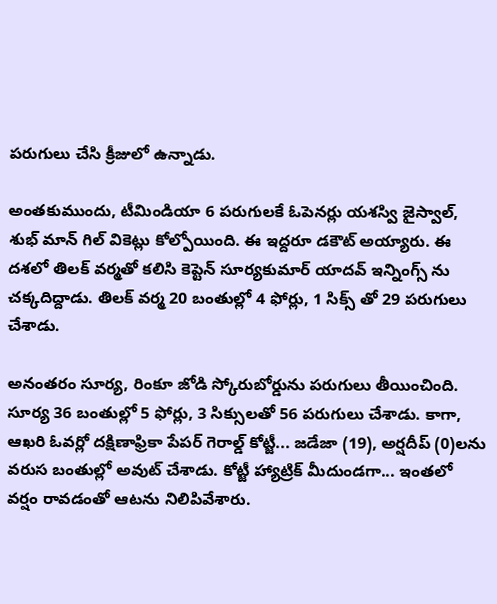పరుగులు చేసి క్రీజులో ఉన్నాడు.

అంతకుముందు, టీమిండియా 6 పరుగులకే ఓపెనర్లు యశస్వి జైస్వాల్, శుభ్ మాన్ గిల్ వికెట్లు కోల్పోయింది. ఈ ఇద్దరూ డకౌట్ అయ్యారు. ఈ దశలో తిలక్ వర్మతో కలిసి కెప్టెన్ సూర్యకుమార్ యాదవ్ ఇన్నింగ్స్ ను చక్కదిద్దాడు. తిలక్ వర్మ 20 బంతుల్లో 4 ఫోర్లు, 1 సిక్స్ తో 29 పరుగులు చేశాడు.

అనంతరం సూర్య, రింకూ జోడి స్కోరుబోర్డును పరుగులు తీయించింది. సూర్య 36 బంతుల్లో 5 ఫోర్లు, 3 సిక్సులతో 56 పరుగులు చేశాడు. కాగా, ఆఖరి ఓవర్లో దక్షిణాఫ్రికా పేపర్ గెరాల్డ్ కోట్జీ... జడేజా (19), అర్షదీప్ (0)లను వరుస బంతుల్లో అవుట్ చేశాడు. కోట్జీ హ్యాట్రిక్ మీదుండగా... ఇంతలో వర్షం రావడంతో ఆటను నిలిపివేశారు.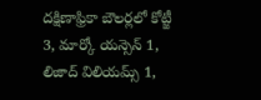దక్షిణాఫ్రికా బౌలర్లలో కోట్జీ 3, మార్కో యన్సెన్ 1, లిజాద్ విలియమ్స్ 1,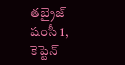తబ్రైజ్ షంసీ 1, కెప్టెన్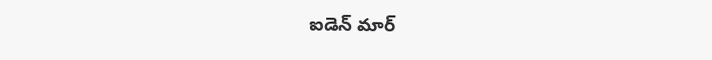ఐడెన్ మార్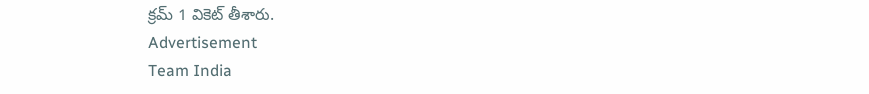క్రమ్ 1 వికెట్ తీశారు.
Advertisement
Team India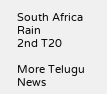South Africa
Rain
2nd T20

More Telugu News